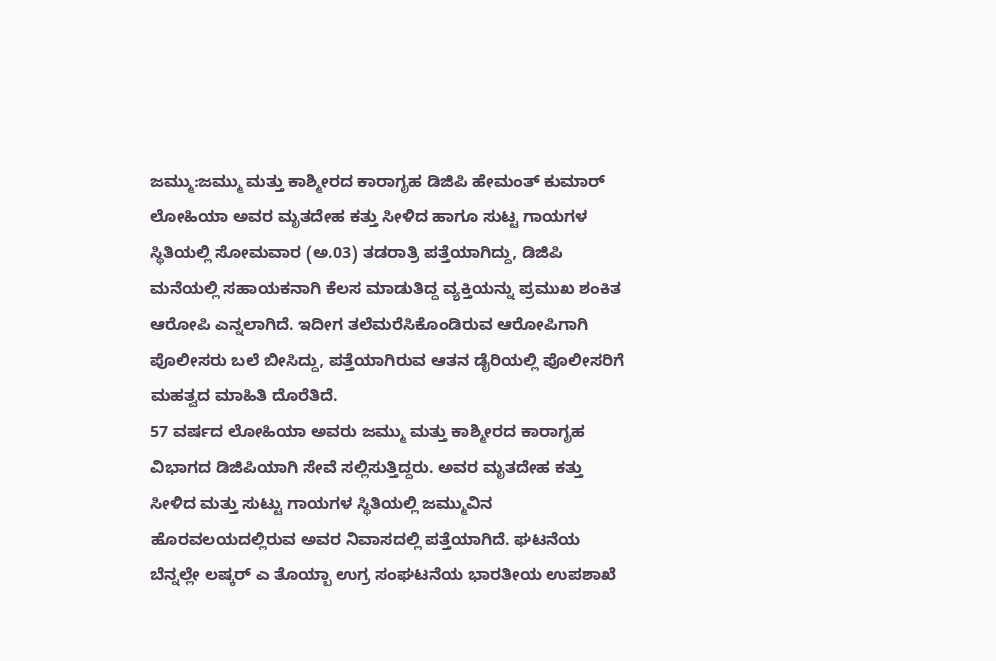ಜಮ್ಮು:ಜಮ್ಮು ಮತ್ತು ಕಾಶ್ಮೀರದ ಕಾರಾಗೃಹ ಡಿಜಿಪಿ ಹೇಮಂತ್ ಕುಮಾರ್ ಲೋಹಿಯಾ ಅವರ ಮೃತದೇಹ ಕತ್ತು ಸೀಳಿದ ಹಾಗೂ ಸುಟ್ಟ ಗಾಯಗಳ ಸ್ಥಿತಿಯಲ್ಲಿ ಸೋಮವಾರ (ಅ.03) ತಡರಾತ್ರಿ ಪತ್ತೆಯಾಗಿದ್ದು, ಡಿಜಿಪಿ ಮನೆಯಲ್ಲಿ ಸಹಾಯಕನಾಗಿ ಕೆಲಸ ಮಾಡುತಿದ್ದ ವ್ಯಕ್ತಿಯನ್ನು ಪ್ರಮುಖ ಶಂಕಿತ ಆರೋಪಿ ಎನ್ನಲಾಗಿದೆ. ಇದೀಗ ತಲೆಮರೆಸಿಕೊಂಡಿರುವ ಆರೋಪಿಗಾಗಿ ಪೊಲೀಸರು ಬಲೆ ಬೀಸಿದ್ದು, ಪತ್ತೆಯಾಗಿರುವ ಆತನ ಡೈರಿಯಲ್ಲಿ ಪೊಲೀಸರಿಗೆ ಮಹತ್ವದ ಮಾಹಿತಿ ದೊರೆತಿದೆ.
57 ವರ್ಷದ ಲೋಹಿಯಾ ಅವರು ಜಮ್ಮು ಮತ್ತು ಕಾಶ್ಮೀರದ ಕಾರಾಗೃಹ ವಿಭಾಗದ ಡಿಜಿಪಿಯಾಗಿ ಸೇವೆ ಸಲ್ಲಿಸುತ್ತಿದ್ದರು. ಅವರ ಮೃತದೇಹ ಕತ್ತು ಸೀಳಿದ ಮತ್ತು ಸುಟ್ಟು ಗಾಯಗಳ ಸ್ಥಿತಿಯಲ್ಲಿ ಜಮ್ಮುವಿನ ಹೊರವಲಯದಲ್ಲಿರುವ ಅವರ ನಿವಾಸದಲ್ಲಿ ಪತ್ತೆಯಾಗಿದೆ. ಘಟನೆಯ ಬೆನ್ನಲ್ಲೇ ಲಷ್ಕರ್ ಎ ತೊಯ್ಬಾ ಉಗ್ರ ಸಂಘಟನೆಯ ಭಾರತೀಯ ಉಪಶಾಖೆ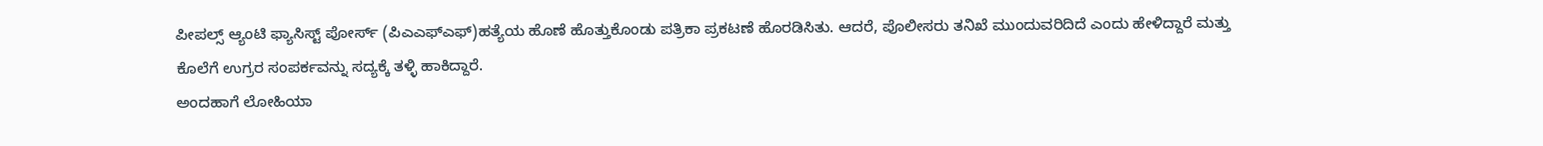ಪೀಪಲ್ಸ್ ಆ್ಯಂಟಿ ಫ್ಯಾಸಿಸ್ಟ್ ಪೋರ್ಸ್ (ಪಿಎಎಫ್ಎಫ್)ಹತ್ಯೆಯ ಹೊಣೆ ಹೊತ್ತುಕೊಂಡು ಪತ್ರಿಕಾ ಪ್ರಕಟಣೆ ಹೊರಡಿಸಿತು. ಆದರೆ, ಪೊಲೀಸರು ತನಿಖೆ ಮುಂದುವರಿದಿದೆ ಎಂದು ಹೇಳಿದ್ದಾರೆ ಮತ್ತು ಕೊಲೆಗೆ ಉಗ್ರರ ಸಂಪರ್ಕವನ್ನು ಸದ್ಯಕ್ಕೆ ತಳ್ಳಿ ಹಾಕಿದ್ದಾರೆ.
ಅಂದಹಾಗೆ ಲೋಹಿಯಾ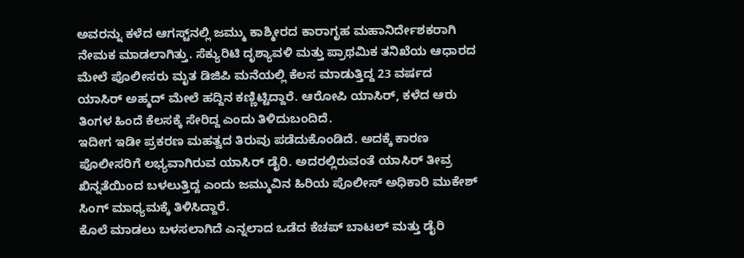ಅವರನ್ನು ಕಳೆದ ಆಗಸ್ಟ್‌ನಲ್ಲಿ ಜಮ್ಮು ಕಾಶ್ಮೀರದ ಕಾರಾಗೃಹ ಮಹಾನಿರ್ದೇಶಕರಾಗಿ ನೇಮಕ ಮಾಡಲಾಗಿತ್ತು. ಸೆಕ್ಯುರಿಟಿ ದೃಶ್ಯಾವಳಿ ಮತ್ತು ಪ್ರಾಥಮಿಕ ತನಿಖೆಯ ಆಧಾರದ ಮೇಲೆ ಪೊಲೀಸರು ಮೃತ ಡಿಜಿಪಿ ಮನೆಯಲ್ಲಿ ಕೆಲಸ ಮಾಡುತ್ತಿದ್ದ 23 ವರ್ಷದ ಯಾಸಿರ್ ಅಹ್ಮದ್ ಮೇಲೆ ಹದ್ದಿನ ಕಣ್ಣಿಟ್ಟಿದ್ದಾರೆ. ಆರೋಪಿ ಯಾಸಿರ್, ಕಳೆದ ಆರು ತಿಂಗಳ ಹಿಂದೆ ಕೆಲಸಕ್ಕೆ ಸೇರಿದ್ದ ಎಂದು ತಿಳಿದುಬಂದಿದೆ.
ಇದೀಗ ಇಡೀ ಪ್ರಕರಣ ಮಹತ್ವದ ತಿರುವು ಪಡೆದುಕೊಂಡಿದೆ. ಅದಕ್ಕೆ ಕಾರಣ ಪೊಲೀಸರಿಗೆ ಲಭ್ಯವಾಗಿರುವ ಯಾಸಿರ್ ಡೈರಿ. ಅದರಲ್ಲಿರುವಂತೆ ಯಾಸಿರ್ ತೀವ್ರ ಖಿನ್ನತೆಯಿಂದ ಬಳಲುತ್ತಿದ್ದ ಎಂದು ಜಮ್ಮುವಿನ ಹಿರಿಯ ಪೊಲೀಸ್ ಅಧಿಕಾರಿ ಮುಕೇಶ್ ಸಿಂಗ್ ಮಾಧ್ಯಮಕ್ಕೆ ತಿಳಿಸಿದ್ದಾರೆ.
ಕೊಲೆ ಮಾಡಲು ಬಳಸಲಾಗಿದೆ ಎನ್ನಲಾದ ಒಡೆದ ಕೆಚಪ್ ಬಾಟಲ್ ಮತ್ತು ಡೈರಿ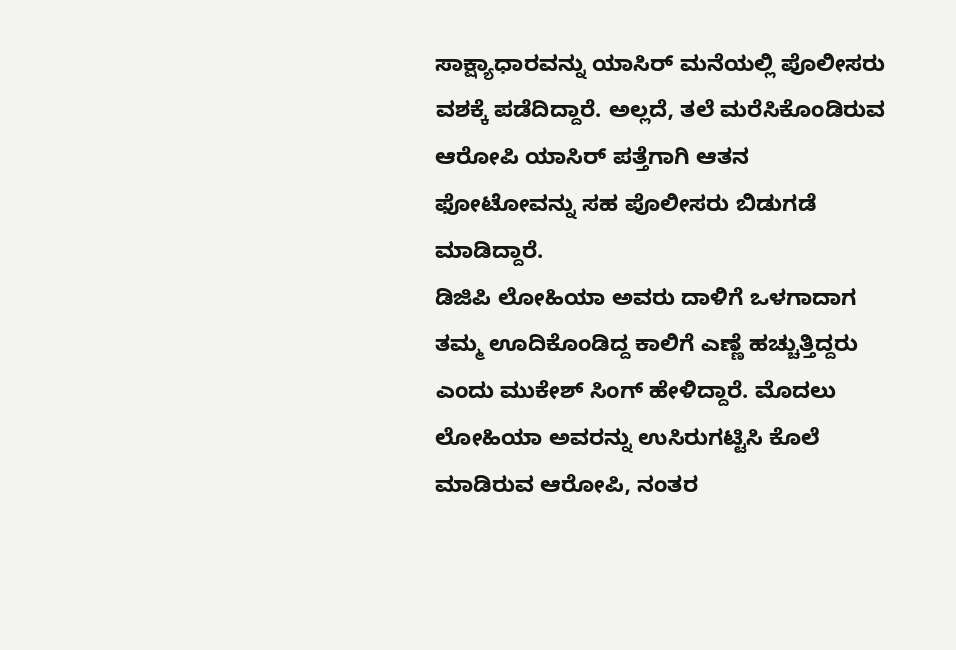ಸಾಕ್ಷ್ಯಾಧಾರವನ್ನು ಯಾಸಿರ್ ಮನೆಯಲ್ಲಿ ಪೊಲೀಸರು ವಶಕ್ಕೆ ಪಡೆದಿದ್ದಾರೆ. ಅಲ್ಲದೆ, ತಲೆ ಮರೆಸಿಕೊಂಡಿರುವ ಆರೋಪಿ ಯಾಸಿರ್ ಪತ್ತೆಗಾಗಿ ಆತನ ಫೋಟೋವನ್ನು ಸಹ ಪೊಲೀಸರು ಬಿಡುಗಡೆ ಮಾಡಿದ್ದಾರೆ.
ಡಿಜಿಪಿ ಲೋಹಿಯಾ ಅವರು ದಾಳಿಗೆ ಒಳಗಾದಾಗ ತಮ್ಮ ಊದಿಕೊಂಡಿದ್ದ ಕಾಲಿಗೆ ಎಣ್ಣೆ ಹಚ್ಚುತ್ತಿದ್ದರು ಎಂದು ಮುಕೇಶ್ ಸಿಂಗ್ ಹೇಳಿದ್ದಾರೆ. ಮೊದಲು ಲೋಹಿಯಾ ಅವರನ್ನು ಉಸಿರುಗಟ್ಟಿಸಿ ಕೊಲೆ ಮಾಡಿರುವ ಆರೋಪಿ, ನಂತರ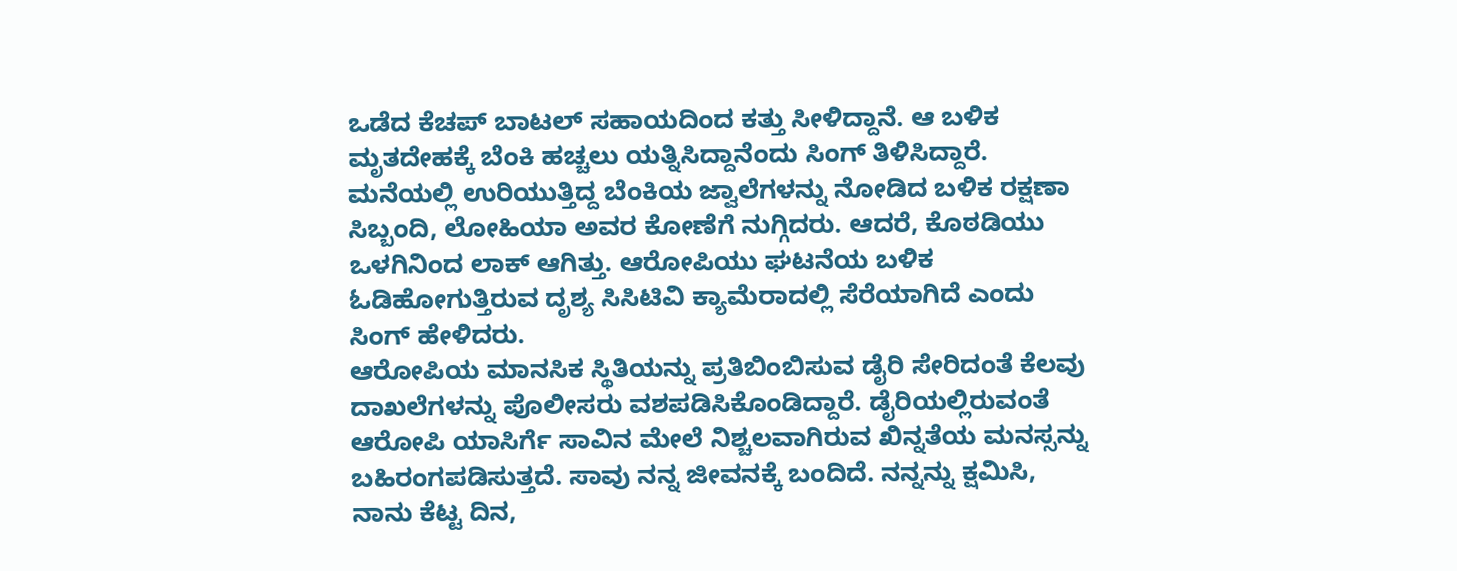ಒಡೆದ ಕೆಚಪ್ ಬಾಟಲ್ ಸಹಾಯದಿಂದ ಕತ್ತು ಸೀಳಿದ್ದಾನೆ. ಆ ಬಳಿಕ ಮೃತದೇಹಕ್ಕೆ ಬೆಂಕಿ ಹಚ್ಚಲು ಯತ್ನಿಸಿದ್ದಾನೆಂದು ಸಿಂಗ್ ತಿಳಿಸಿದ್ದಾರೆ.
ಮನೆಯಲ್ಲಿ ಉರಿಯುತ್ತಿದ್ದ ಬೆಂಕಿಯ ಜ್ವಾಲೆಗಳನ್ನು ನೋಡಿದ ಬಳಿಕ ರಕ್ಷಣಾ ಸಿಬ್ಬಂದಿ, ಲೋಹಿಯಾ ಅವರ ಕೋಣೆಗೆ ನುಗ್ಗಿದರು. ಆದರೆ, ಕೊಠಡಿಯು ಒಳಗಿನಿಂದ ಲಾಕ್ ಆಗಿತ್ತು. ಆರೋಪಿಯು ಘಟನೆಯ ಬಳಿಕ ಓಡಿಹೋಗುತ್ತಿರುವ ದೃಶ್ಯ ಸಿಸಿಟಿವಿ ಕ್ಯಾಮೆರಾದಲ್ಲಿ ಸೆರೆಯಾಗಿದೆ ಎಂದು ಸಿಂಗ್ ಹೇಳಿದರು.
ಆರೋಪಿಯ ಮಾನಸಿಕ ಸ್ಥಿತಿಯನ್ನು ಪ್ರತಿಬಿಂಬಿಸುವ ಡೈರಿ ಸೇರಿದಂತೆ ಕೆಲವು ದಾಖಲೆಗಳನ್ನು ಪೊಲೀಸರು ವಶಪಡಿಸಿಕೊಂಡಿದ್ದಾರೆ. ಡೈರಿಯಲ್ಲಿರುವಂತೆ ಆರೋಪಿ ಯಾಸಿರ್ಗೆ ಸಾವಿನ ಮೇಲೆ ನಿಶ್ಚಲವಾಗಿರುವ ಖಿನ್ನತೆಯ ಮನಸ್ಸನ್ನು ಬಹಿರಂಗಪಡಿಸುತ್ತದೆ. ಸಾವು ನನ್ನ ಜೀವನಕ್ಕೆ ಬಂದಿದೆ. ನನ್ನನ್ನು ಕ್ಷಮಿಸಿ, ನಾನು ಕೆಟ್ಟ ದಿನ,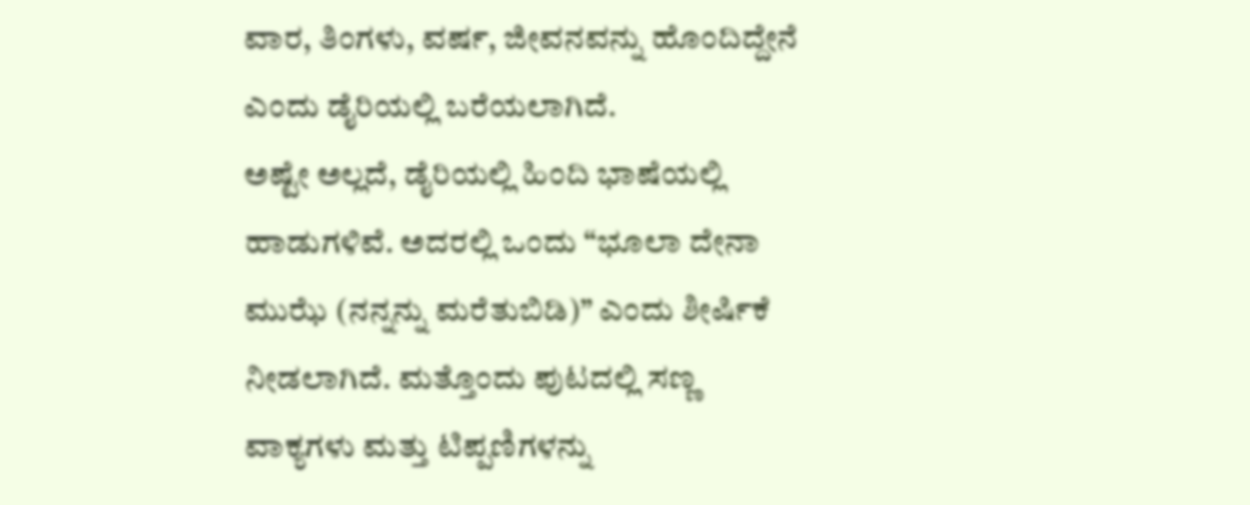ವಾರ, ತಿಂಗಳು, ವರ್ಷ, ಜೀವನವನ್ನು ಹೊಂದಿದ್ದೇನೆ ಎಂದು ಡೈರಿಯಲ್ಲಿ ಬರೆಯಲಾಗಿದೆ.
ಅಷ್ಟೇ ಅಲ್ಲದೆ, ಡೈರಿಯಲ್ಲಿ ಹಿಂದಿ ಭಾಷೆಯಲ್ಲಿ ಹಾಡುಗಳಿವೆ. ಅದರಲ್ಲಿ ಒಂದು “ಭೂಲಾ ದೇನಾ ಮುಝೆ (ನನ್ನನ್ನು ಮರೆತುಬಿಡಿ)” ಎಂದು ಶೀರ್ಷಿಕೆ ನೀಡಲಾಗಿದೆ. ಮತ್ತೊಂದು ಪುಟದಲ್ಲಿ ಸಣ್ಣ ವಾಕ್ಯಗಳು ಮತ್ತು ಟಿಪ್ಪಣಿಗಳನ್ನು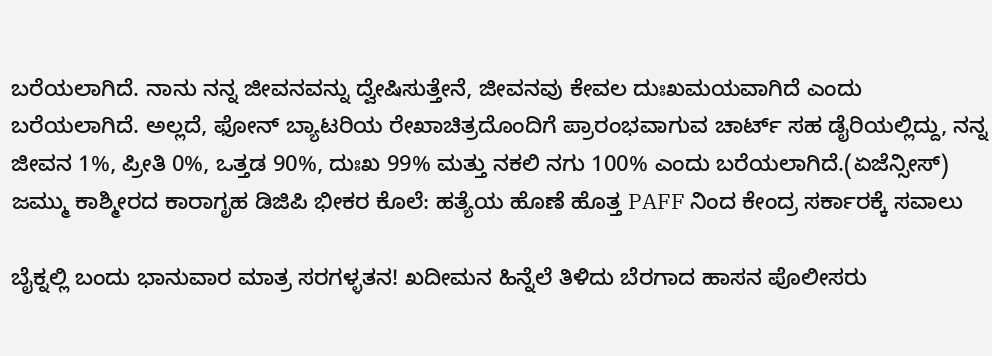ಬರೆಯಲಾಗಿದೆ. ನಾನು ನನ್ನ ಜೀವನವನ್ನು ದ್ವೇಷಿಸುತ್ತೇನೆ, ಜೀವನವು ಕೇವಲ ದುಃಖಮಯವಾಗಿದೆ ಎಂದು ಬರೆಯಲಾಗಿದೆ. ಅಲ್ಲದೆ, ಫೋನ್ ಬ್ಯಾಟರಿಯ ರೇಖಾಚಿತ್ರದೊಂದಿಗೆ ಪ್ರಾರಂಭವಾಗುವ ಚಾರ್ಟ್ ಸಹ ಡೈರಿಯಲ್ಲಿದ್ದು, ನನ್ನ ಜೀವನ 1%, ಪ್ರೀತಿ 0%, ಒತ್ತಡ 90%, ದುಃಖ 99% ಮತ್ತು ನಕಲಿ ನಗು 100% ಎಂದು ಬರೆಯಲಾಗಿದೆ.(ಏಜೆನ್ಸೀಸ್)
ಜಮ್ಮು ಕಾಶ್ಮೀರದ ಕಾರಾಗೃಹ ಡಿಜಿಪಿ ಭೀಕರ ಕೊಲೆ: ಹತ್ಯೆಯ ಹೊಣೆ ಹೊತ್ತ PAFF ನಿಂದ ಕೇಂದ್ರ ಸರ್ಕಾರಕ್ಕೆ ಸವಾಲು

ಬೈಕ್ನಲ್ಲಿ ಬಂದು ಭಾನುವಾರ ಮಾತ್ರ ಸರಗಳ್ಳತನ! ಖದೀಮನ ಹಿನ್ನೆಲೆ ತಿಳಿದು ಬೆರಗಾದ ಹಾಸನ ಪೊಲೀಸರು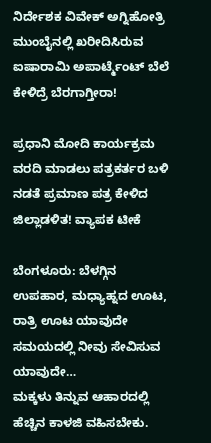ನಿರ್ದೇಶಕ ವಿವೇಕ್ ಅಗ್ನಿಹೋತ್ರಿ ಮುಂಬೈನಲ್ಲಿ ಖರೀದಿಸಿರುವ ಐಷಾರಾಮಿ ಅಪಾರ್ಟ್ಮೆಂಟ್ ಬೆಲೆ ಕೇಳಿದ್ರೆ ಬೆರಗಾಗ್ತೀರಾ!

ಪ್ರಧಾನಿ ಮೋದಿ ಕಾರ್ಯಕ್ರಮ ವರದಿ ಮಾಡಲು ಪತ್ರಕರ್ತರ ಬಳಿ ನಡತೆ ಪ್ರಮಾಣ ಪತ್ರ ಕೇಳಿದ ಜಿಲ್ಲಾಡಳಿತ! ವ್ಯಾಪಕ ಟೀಕೆ

ಬೆಂಗಳೂರು: ಬೆಳಗ್ಗಿನ ಉಪಹಾರ, ಮಧ್ಯಾಹ್ನದ ಊಟ, ರಾತ್ರಿ ಊಟ ಯಾವುದೇ ಸಮಯದಲ್ಲಿ ನೀವು ಸೇವಿಸುವ ಯಾವುದೇ…
ಮಕ್ಕಳು ತಿನ್ನುವ ಆಹಾರದಲ್ಲಿ ಹೆಚ್ಚಿನ ಕಾಳಜಿ ವಹಿಸಬೇಕು.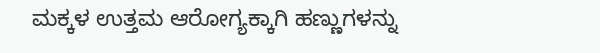ಮಕ್ಕಳ ಉತ್ತಮ ಆರೋಗ್ಯಕ್ಕಾಗಿ ಹಣ್ಣುಗಳನ್ನು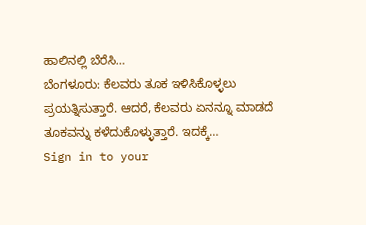ಹಾಲಿನಲ್ಲಿ ಬೆರೆಸಿ…
ಬೆಂಗಳೂರು: ಕೆಲವರು ತೂಕ ಇಳಿಸಿಕೊಳ್ಳಲು ಪ್ರಯತ್ನಿಸುತ್ತಾರೆ. ಆದರೆ, ಕೆಲವರು ಏನನ್ನೂ ಮಾಡದೆ ತೂಕವನ್ನು ಕಳೆದುಕೊಳ್ಳುತ್ತಾರೆ. ಇದಕ್ಕೆ…
Sign in to your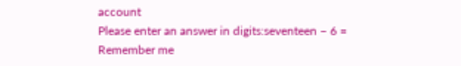account
Please enter an answer in digits:seventeen − 6 =
Remember me